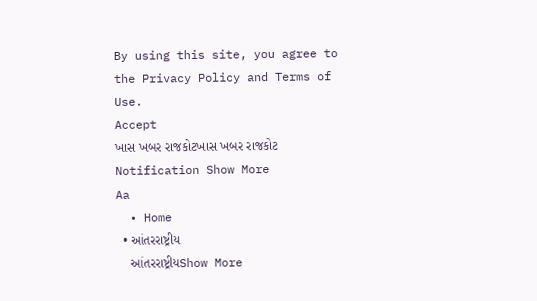By using this site, you agree to the Privacy Policy and Terms of Use.
Accept
ખાસ ખબર રાજકોટખાસ ખબર રાજકોટ
Notification Show More
Aa
  • Home
  • આંતરરાષ્ટ્રીય
    આંતરરાષ્ટ્રીયShow More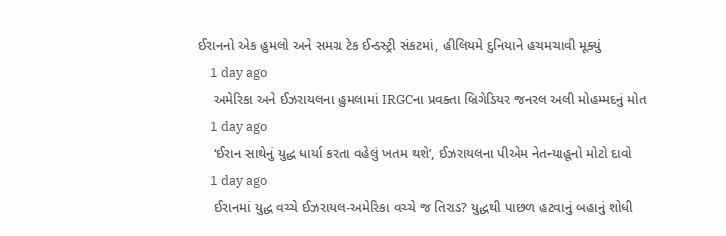ઈરાનનો એક હુમલો અને સમગ્ર ટેક ઈન્ડસ્ટ્રી સંકટમાં, હીલિયમે દુનિયાને હચમચાવી મૂક્યું
    1 day ago
    અમેરિકા અને ઈઝરાયલના હુમલામાં IRGCના પ્રવક્તા બ્રિગેડિયર જનરલ અલી મોહમ્મદનું મોત
    1 day ago
    ‘ઈરાન સાથેનું યુદ્ધ ધાર્યા કરતા વહેલું ખતમ થશે’, ઈઝરાયલના પીએમ નેતન્યાહૂનો મોટો દાવો
    1 day ago
    ઈરાનમાં યુદ્ધ વચ્ચે ઈઝરાયલ-અમેરિકા વચ્ચે જ તિરાડ? યુદ્ધથી પાછળ હટવાનું બહાનું શોધી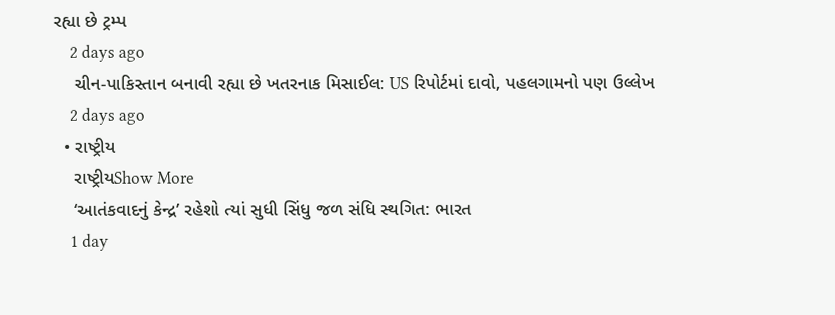રહ્યા છે ટ્રમ્પ
    2 days ago
    ચીન-પાકિસ્તાન બનાવી રહ્યા છે ખતરનાક મિસાઈલ: US રિપોર્ટમાં દાવો, પહલગામનો પણ ઉલ્લેખ
    2 days ago
  • રાષ્ટ્રીય
    રાષ્ટ્રીયShow More
    ‘આતંકવાદનું કેન્દ્ર’ રહેશો ત્યાં સુધી સિંધુ જળ સંધિ સ્થગિત: ભારત
    1 day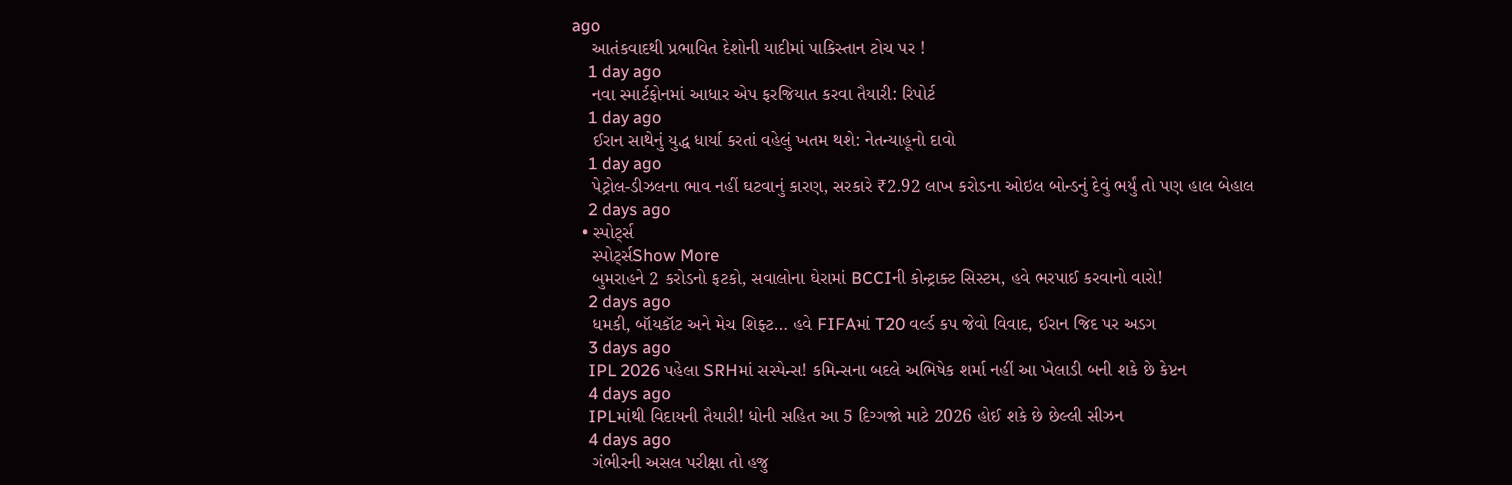ago
    આતંકવાદથી પ્રભાવિત દેશોની યાદીમાં પાકિસ્તાન ટોચ પર !
    1 day ago
    નવા સ્માર્ટફોનમાં આધાર એપ ફરજિયાત કરવા તૈયારી: રિપોર્ટ
    1 day ago
    ઈરાન સાથેનું યુદ્ધ ધાર્યા કરતાં વહેલું ખતમ થશે: નેતન્યાહૂનો દાવો
    1 day ago
    પેટ્રોલ-ડીઝલના ભાવ નહીં ઘટવાનું કારણ, સરકારે ₹2.92 લાખ કરોડના ઓઇલ બોન્ડનું દેવું ભર્યું તો પણ હાલ બેહાલ
    2 days ago
  • સ્પોર્ટ્સ
    સ્પોર્ટ્સShow More
    બુમરાહને 2 કરોડનો ફટકો, સવાલોના ઘેરામાં BCCIની કોન્ટ્રાક્ટ સિસ્ટમ, હવે ભરપાઈ કરવાનો વારો!
    2 days ago
    ધમકી, બૉયકૉટ અને મેચ શિફ્ટ… હવે FIFAમાં T20 વર્લ્ડ કપ જેવો વિવાદ, ઈરાન જિદ પર અડગ
    3 days ago
    IPL 2026 પહેલા SRHમાં સસ્પેન્સ! કમિન્સના બદલે અભિષેક શર્મા નહીં આ ખેલાડી બની શકે છે કેપ્ટન
    4 days ago
    IPLમાંથી વિદાયની તૈયારી! ધોની સહિત આ 5 દિગ્ગજો માટે 2026 હોઈ શકે છે છેલ્લી સીઝન
    4 days ago
    ગંભીરની અસલ પરીક્ષા તો હજુ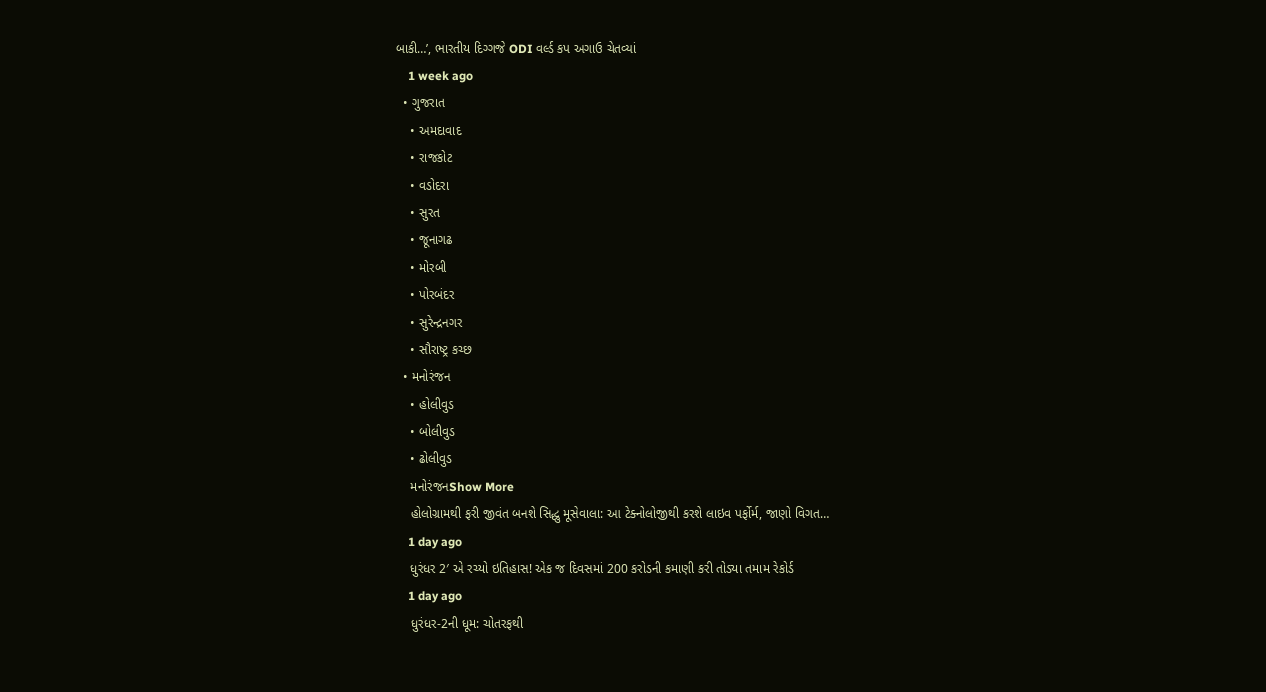બાકી…’, ભારતીય દિગ્ગજે ODI વર્લ્ડ કપ અગાઉ ચેતવ્યાં
    1 week ago
  • ગુજરાત
    • અમદાવાદ
    • રાજકોટ
    • વડોદરા
    • સુરત
    • જૂનાગઢ
    • મોરબી
    • પોરબંદર
    • સુરેન્દ્રનગર
    • સૌરાષ્ટ્ર કચ્છ
  • મનોરંજન
    • હોલીવુડ
    • બોલીવુડ
    • ઢોલીવુડ
    મનોરંજનShow More
    હોલોગ્રામથી ફરી જીવંત બનશે સિદ્ધુ મૂસેવાલા: આ ટેક્નોલોજીથી કરશે લાઇવ પર્ફોર્મ, જાણો વિગત…
    1 day ago
    ધુરંધર 2′ એ રચ્યો ઇતિહાસ! એક જ દિવસમાં 200 કરોડની કમાણી કરી તોડ્યા તમામ રેકોર્ડ
    1 day ago
    ધુરંધર-2ની ધૂમ: ચોતરફથી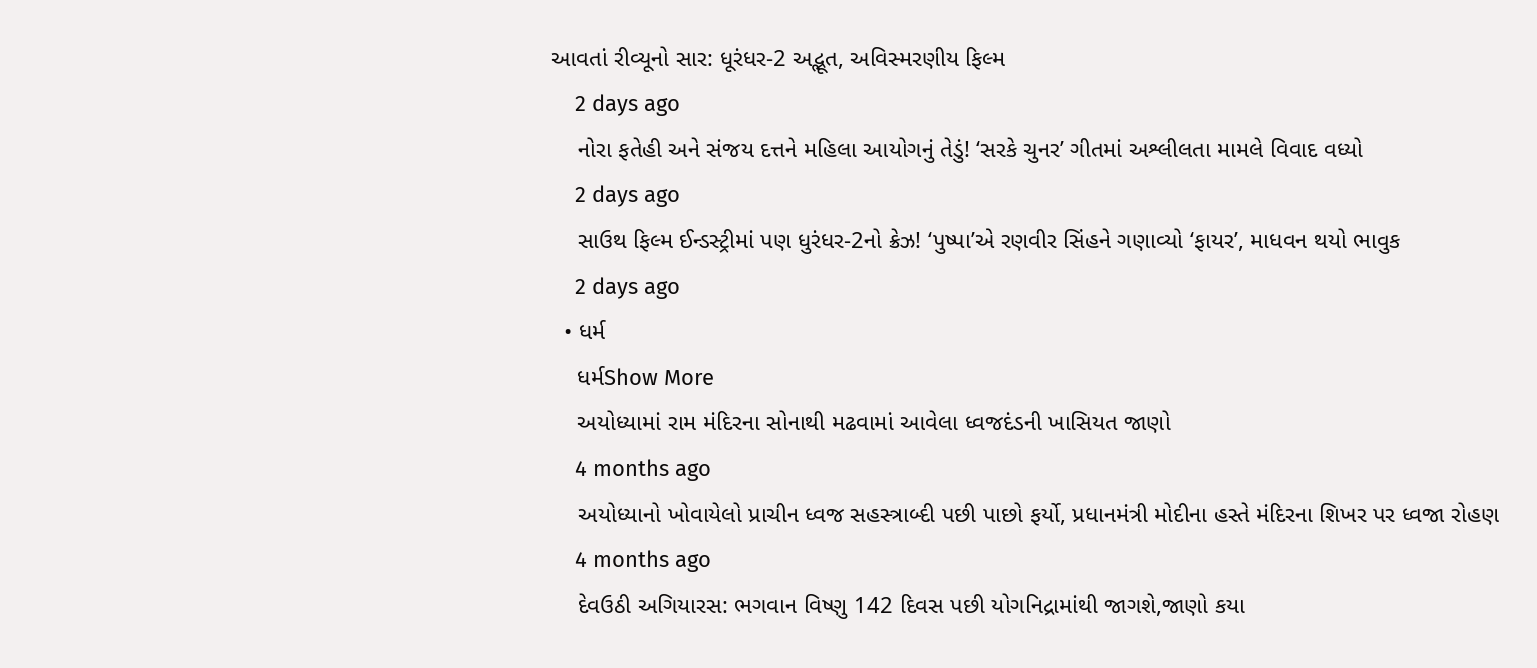આવતાં રીવ્યૂનો સાર: ધૂરંધર-2 અદ્ભૂત, અવિસ્મરણીય ફિલ્મ
    2 days ago
    નોરા ફતેહી અને સંજય દત્તને મહિલા આયોગનું તેડું! ‘સરકે ચુનર’ ગીતમાં અશ્લીલતા મામલે વિવાદ વધ્યો
    2 days ago
    સાઉથ ફિલ્મ ઈન્ડસ્ટ્રીમાં પણ ધુરંધર-2નો ક્રેઝ! ‘પુષ્પા’એ રણવીર સિંહને ગણાવ્યો ‘ફાયર’, માધવન થયો ભાવુક
    2 days ago
  • ધર્મ
    ધર્મShow More
    અયોધ્યામાં રામ મંદિરના સોનાથી મઢવામાં આવેલા ધ્વજદંડની ખાસિયત જાણો
    4 months ago
    અયોધ્યાનો ખોવાયેલો પ્રાચીન ધ્વજ સહસ્ત્રાબ્દી પછી પાછો ફર્યો, પ્રધાનમંત્રી મોદીના હસ્તે મંદિરના શિખર પર ધ્વજા રોહણ
    4 months ago
    દેવઉઠી અગિયારસ: ભગવાન વિષ્ણુ 142 દિવસ પછી યોગનિદ્રામાંથી જાગશે,જાણો કયા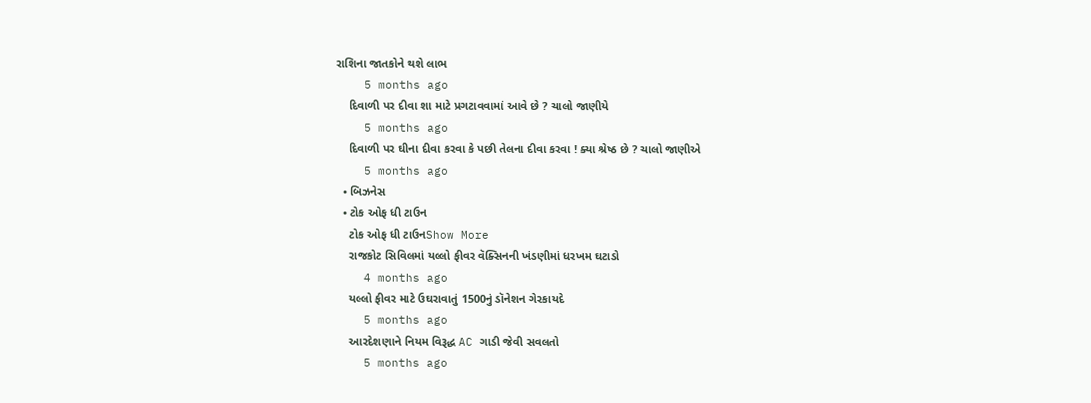રાશિના જાતકોને થશે લાભ
    5 months ago
    દિવાળી પર દીવા શા માટે પ્રગટાવવામાં આવે છે ? ચાલો જાણીયે
    5 months ago
    દિવાળી પર ઘીના દીવા કરવા કે પછી તેલના દીવા કરવા ! ક્યા શ્રેષ્ઠ છે ? ચાલો જાણીએ
    5 months ago
  • બિઝનેસ
  • ટોક ઓફ ધી ટાઉન
    ટોક ઓફ ધી ટાઉનShow More
    રાજકોટ સિવિલમાં યલ્લો ફીવર વૅક્સિનની ખંડણીમાં ધરખમ ઘટાડો
    4 months ago
    યલ્લો ફીવર માટે ઉઘરાવાતું 1500નું ડૉનેશન ગેરકાયદે
    5 months ago
    આરદેશણાને નિયમ વિરૂદ્ધ AC ગાડી જેવી સવલતો
    5 months ago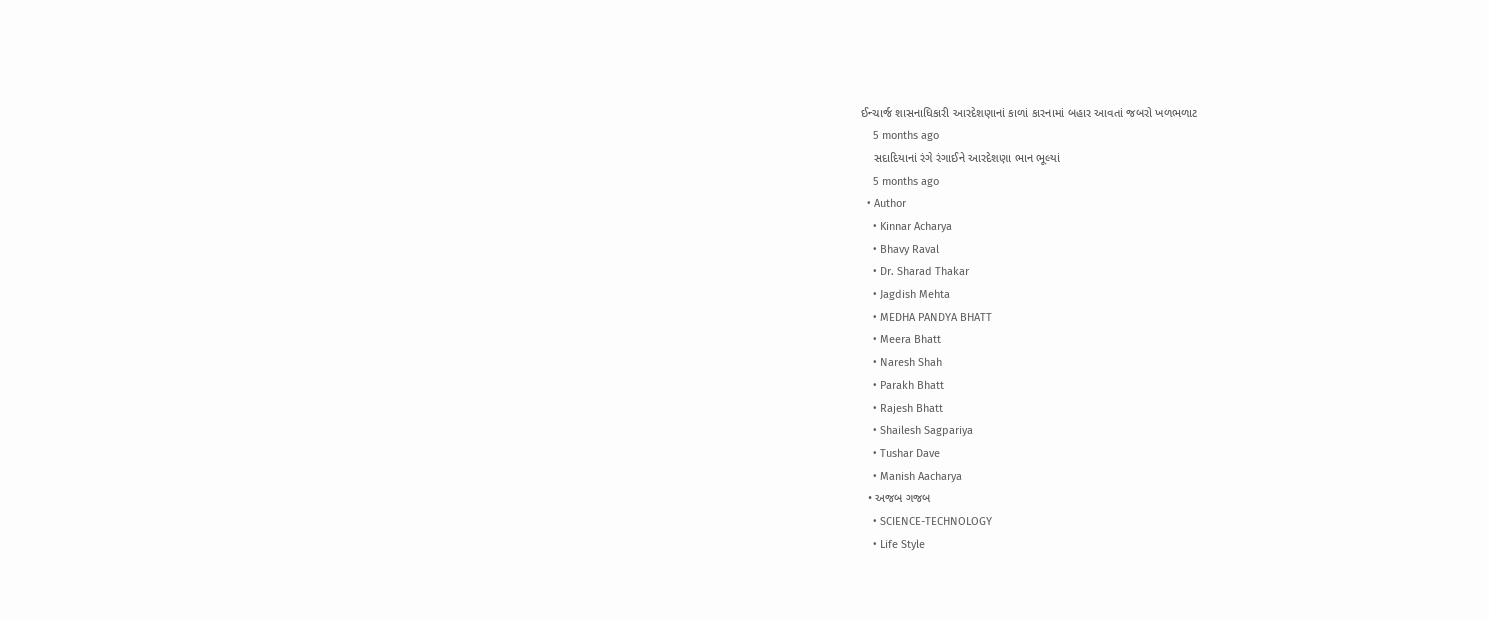ઈન્ચાર્જ શાસનાધિકારી આરદેશણાનાં કાળાં કારનામાં બહાર આવતાં જબરો ખળભળાટ
    5 months ago
    સદાદિયાનાં રંગે રંગાઈને આરદેશણા ભાન ભૂલ્યાં
    5 months ago
  • Author
    • Kinnar Acharya
    • Bhavy Raval
    • Dr. Sharad Thakar
    • Jagdish Mehta
    • MEDHA PANDYA BHATT
    • Meera Bhatt
    • Naresh Shah
    • Parakh Bhatt
    • Rajesh Bhatt
    • Shailesh Sagpariya
    • Tushar Dave
    • Manish Aacharya
  • અજબ ગજબ
    • SCIENCE-TECHNOLOGY
    • Life Style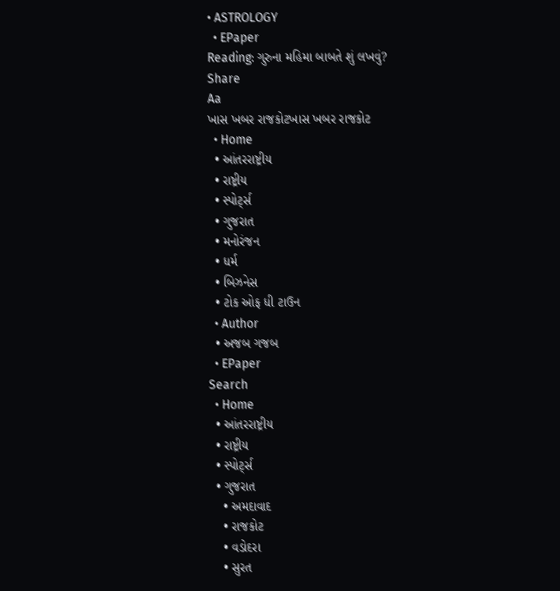• ASTROLOGY
  • EPaper
Reading: ગુરુના મહિમા બાબતે શું લખવું?
Share
Aa
ખાસ ખબર રાજકોટખાસ ખબર રાજકોટ
  • Home
  • આંતરરાષ્ટ્રીય
  • રાષ્ટ્રીય
  • સ્પોર્ટ્સ
  • ગુજરાત
  • મનોરંજન
  • ધર્મ
  • બિઝનેસ
  • ટોક ઓફ ધી ટાઉન
  • Author
  • અજબ ગજબ
  • EPaper
Search
  • Home
  • આંતરરાષ્ટ્રીય
  • રાષ્ટ્રીય
  • સ્પોર્ટ્સ
  • ગુજરાત
    • અમદાવાદ
    • રાજકોટ
    • વડોદરા
    • સુરત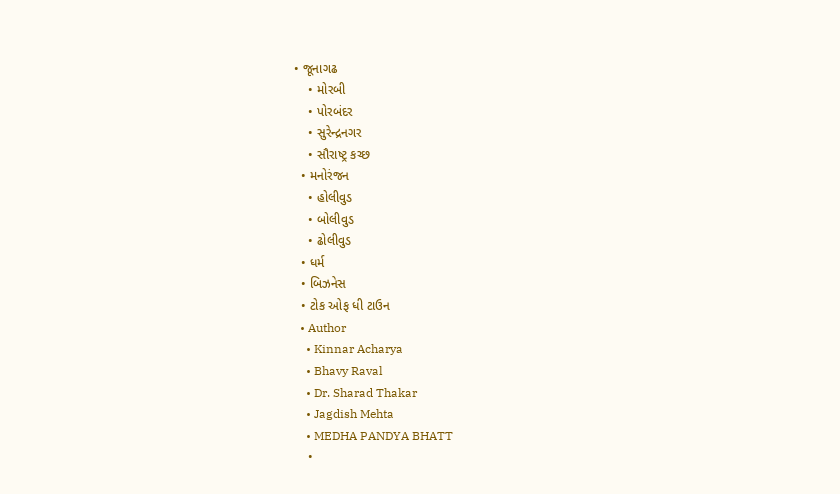• જૂનાગઢ
    • મોરબી
    • પોરબંદર
    • સુરેન્દ્રનગર
    • સૌરાષ્ટ્ર કચ્છ
  • મનોરંજન
    • હોલીવુડ
    • બોલીવુડ
    • ઢોલીવુડ
  • ધર્મ
  • બિઝનેસ
  • ટોક ઓફ ધી ટાઉન
  • Author
    • Kinnar Acharya
    • Bhavy Raval
    • Dr. Sharad Thakar
    • Jagdish Mehta
    • MEDHA PANDYA BHATT
    •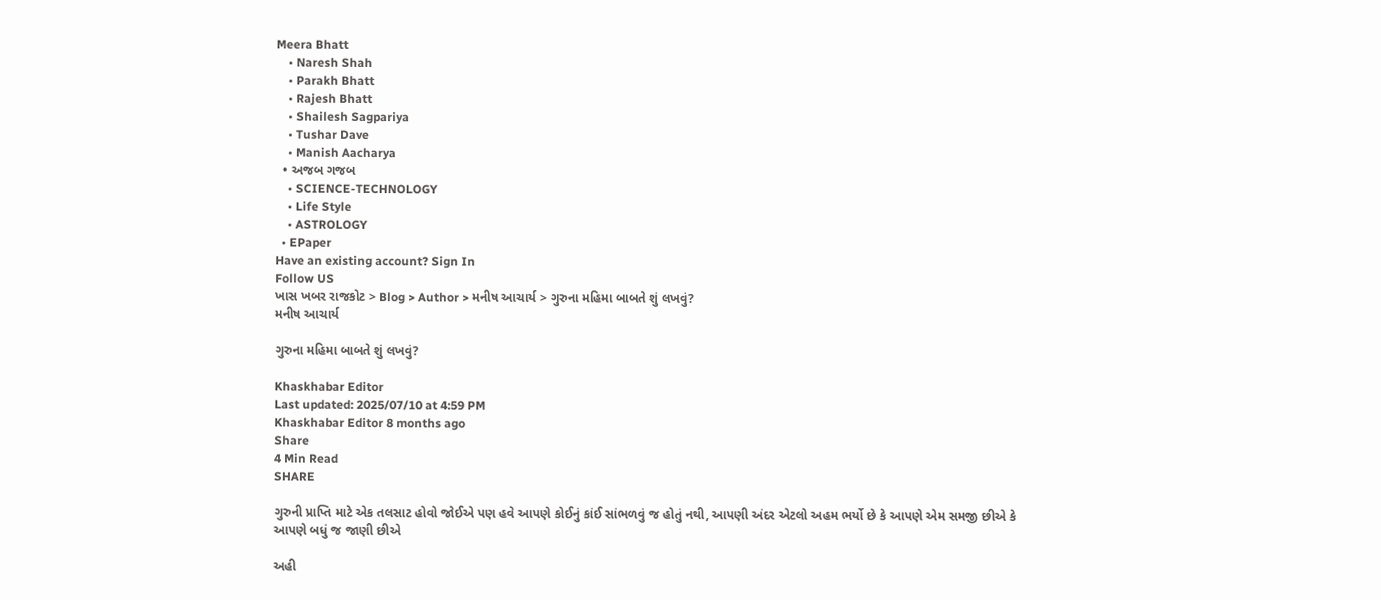Meera Bhatt
    • Naresh Shah
    • Parakh Bhatt
    • Rajesh Bhatt
    • Shailesh Sagpariya
    • Tushar Dave
    • Manish Aacharya
  • અજબ ગજબ
    • SCIENCE-TECHNOLOGY
    • Life Style
    • ASTROLOGY
  • EPaper
Have an existing account? Sign In
Follow US
ખાસ ખબર રાજકોટ > Blog > Author > મનીષ આચાર્ય > ગુરુના મહિમા બાબતે શું લખવું?
મનીષ આચાર્ય

ગુરુના મહિમા બાબતે શું લખવું?

Khaskhabar Editor
Last updated: 2025/07/10 at 4:59 PM
Khaskhabar Editor 8 months ago
Share
4 Min Read
SHARE

ગુરુની પ્રાપ્તિ માટે એક તલસાટ હોવો જોઈએ પણ હવે આપણે કોઈનું કાંઈ સાંભળવું જ હોતું નથી, આપણી અંદર એટલો અહમ ભર્યો છે કે આપણે એમ સમજી છીએ કે આપણે બધું જ જાણી છીએ

અહી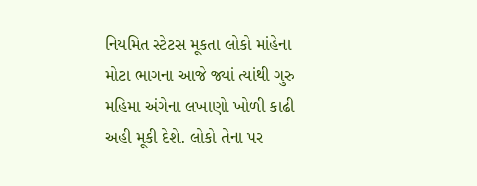નિયમિત સ્ટેટસ મૂકતા લોકો માંહેના મોટા ભાગના આજે જ્યાં ત્યાંથી ગુરુ મહિમા અંગેના લખાણો ખોળી કાઢી અહી મૂકી દેશે. લોકો તેના પર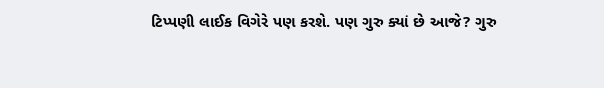ટિપ્પણી લાઈક વિગેરે પણ કરશે. પણ ગુરુ ક્યાં છે આજે? ગુરુ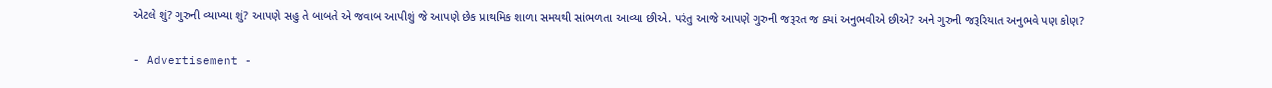એટલે શું? ગુરુની વ્યાખ્યા શું? આપણે સહુ તે બાબતે એ જવાબ આપીશું જે આપણે છેક પ્રાથમિક શાળા સમયથી સાંભળતા આવ્યા છીએ. પરંતુ આજે આપણે ગુરુની જરૂરત જ ક્યાં અનુભવીએ છીએ? અને ગુરુની જરૂરિયાત અનુભવે પણ કોણ?

- Advertisement -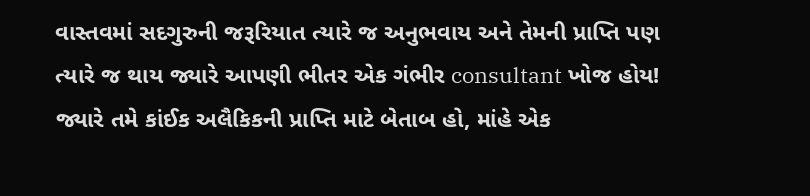વાસ્તવમાં સદગુરુની જરૂરિયાત ત્યારે જ અનુભવાય અને તેમની પ્રાપ્તિ પણ ત્યારે જ થાય જ્યારે આપણી ભીતર એક ગંભીર consultant ખોજ હોય! જ્યારે તમે કાંઈક અલૈકિકની પ્રાપ્તિ માટે બેતાબ હો, માંહે એક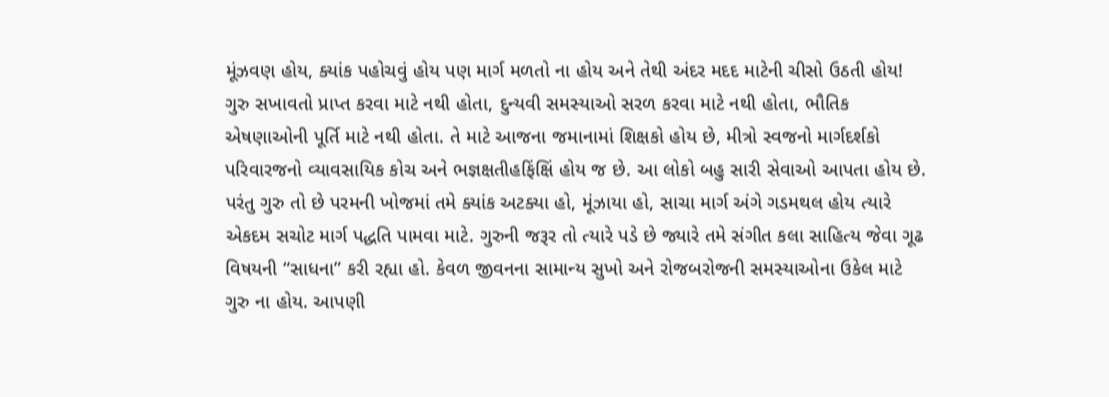મૂંઝવણ હોય, ક્યાંક પહોચવું હોય પણ માર્ગ મળતો ના હોય અને તેથી અંદર મદદ માટેની ચીસો ઉઠતી હોય! ગુરુ સખાવતો પ્રાપ્ત કરવા માટે નથી હોતા, દુન્યવી સમસ્યાઓ સરળ કરવા માટે નથી હોતા, ભૌતિક એષણાઓની પૂર્તિ માટે નથી હોતા. તે માટે આજના જમાનામાં શિક્ષકો હોય છે, મીત્રો સ્વજનો માર્ગદર્શકો પરિવારજનો વ્યાવસાયિક કોચ અને ભજ્ઞક્ષતીહફિંક્ષિં હોય જ છે. આ લોકો બહુ સારી સેવાઓ આપતા હોય છે. પરંતુ ગુરુ તો છે પરમની ખોજમાં તમે ક્યાંક અટક્યા હો, મૂંઝાયા હો, સાચા માર્ગ અંગે ગડમથલ હોય ત્યારે એકદમ સચોટ માર્ગ પદ્ધતિ પામવા માટે. ગુરુની જરૂર તો ત્યારે પડે છે જ્યારે તમે સંગીત કલા સાહિત્ય જેવા ગૂઢ વિષયની “સાધના” કરી રહ્યા હો. કેવળ જીવનના સામાન્ય સુખો અને રોજબરોજની સમસ્યાઓના ઉકેલ માટે ગુરુ ના હોય. આપણી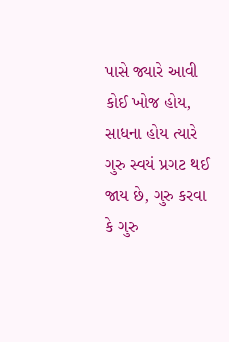પાસે જ્યારે આવી કોઈ ખોજ હોય, સાધના હોય ત્યારે ગુરુ સ્વયં પ્રગટ થઈ જાય છે, ગુરુ કરવા કે ગુરુ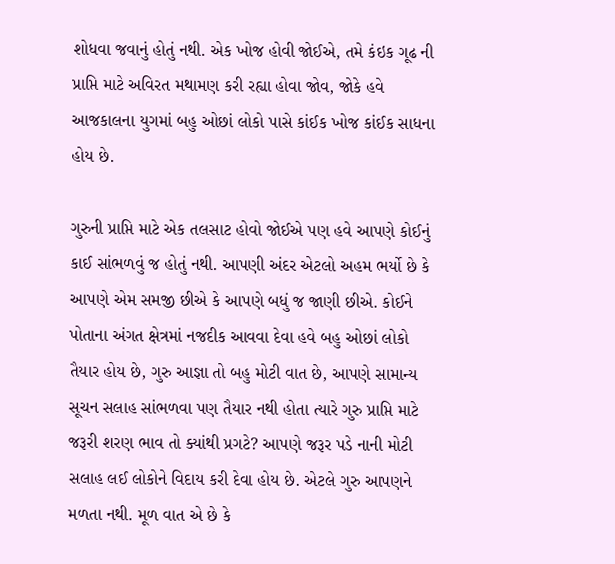શોધવા જવાનું હોતું નથી. એક ખોજ હોવી જોઈએ, તમે કંઇક ગૂઢ ની પ્રાપ્તિ માટે અવિરત મથામણ કરી રહ્યા હોવા જોવ, જોકે હવે આજકાલના યુગમાં બહુ ઓછાં લોકો પાસે કાંઈક ખોજ કાંઈક સાધના હોય છે.

ગુરુની પ્રાપ્તિ માટે એક તલસાટ હોવો જોઈએ પણ હવે આપણે કોઈનું કાઈ સાંભળવું જ હોતું નથી. આપણી અંદર એટલો અહમ ભર્યો છે કે આપણે એમ સમજી છીએ કે આપણે બધું જ જાણી છીએ. કોઈને પોતાના અંગત ક્ષેત્રમાં નજદીક આવવા દેવા હવે બહુ ઓછાં લોકો તૈયાર હોય છે, ગુરુ આજ્ઞા તો બહુ મોટી વાત છે, આપણે સામાન્ય સૂચન સલાહ સાંભળવા પણ તૈયાર નથી હોતા ત્યારે ગુરુ પ્રાપ્તિ માટે જરૂરી શરણ ભાવ તો ક્યાંથી પ્રગટે? આપણે જરૂર પડે નાની મોટી સલાહ લઈ લોકોને વિદાય કરી દેવા હોય છે. એટલે ગુરુ આપણને મળતા નથી. મૂળ વાત એ છે કે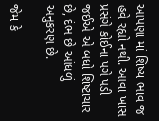આપણા માં શિષ્ય ભાવ જ હવે રહ્યો નથી. આવા ખાસ પ્રસંગે કોઈના પગે પડી જઈએ એ બધો શિષ્ટાચાર છે, દંભ છે આંધળું અનુકરણ છે.

જેમ કે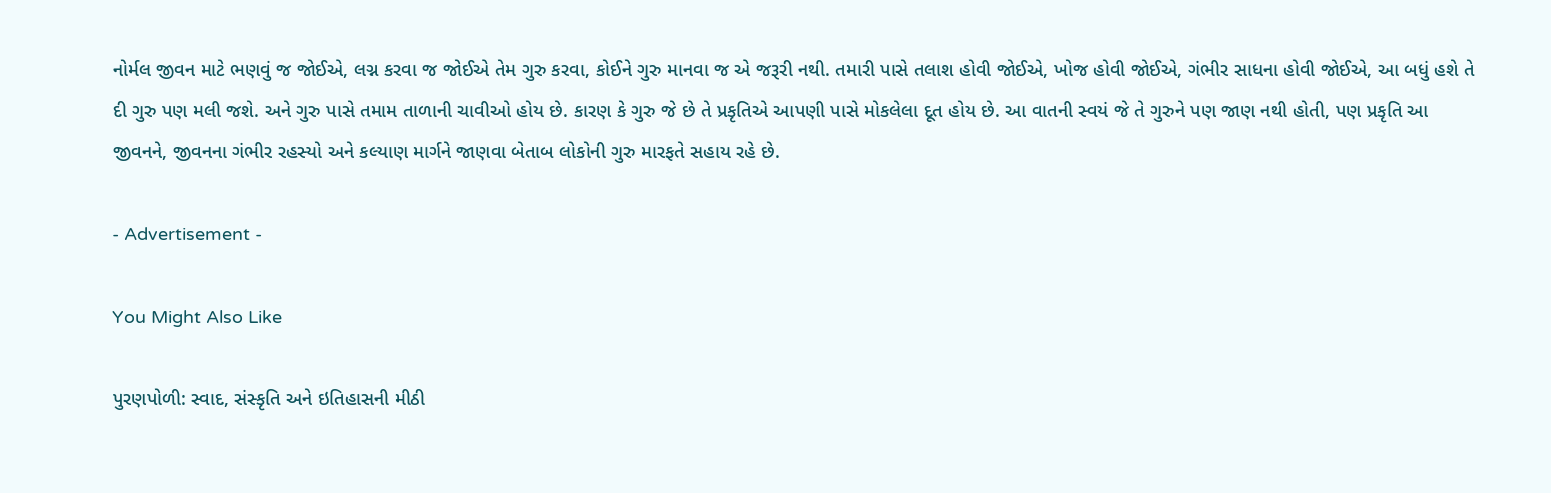નોર્મલ જીવન માટે ભણવું જ જોઈએ, લગ્ન કરવા જ જોઈએ તેમ ગુરુ કરવા, કોઈને ગુરુ માનવા જ એ જરૂરી નથી. તમારી પાસે તલાશ હોવી જોઈએ, ખોજ હોવી જોઈએ, ગંભીર સાધના હોવી જોઈએ, આ બધું હશે તે દી ગુરુ પણ મલી જશે. અને ગુરુ પાસે તમામ તાળાની ચાવીઓ હોય છે. કારણ કે ગુરુ જે છે તે પ્રકૃતિએ આપણી પાસે મોકલેલા દૂત હોય છે. આ વાતની સ્વયં જે તે ગુરુને પણ જાણ નથી હોતી, પણ પ્રકૃતિ આ જીવનને, જીવનના ગંભીર રહસ્યો અને કલ્યાણ માર્ગને જાણવા બેતાબ લોકોની ગુરુ મારફતે સહાય રહે છે.

- Advertisement -

You Might Also Like

પુરણપોળી: સ્વાદ, સંસ્કૃતિ અને ઇતિહાસની મીઠી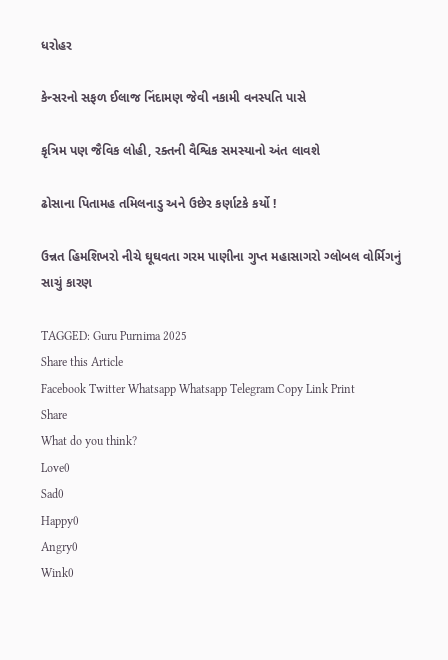ધરોહર

કેન્સરનો સફળ ઈલાજ નિંદામણ જેવી નકામી વનસ્પતિ પાસે

કૃત્રિમ પણ જૈવિક લોહી, રક્તની વૈશ્વિક સમસ્યાનો અંત લાવશે

ઢોસાના પિતામહ તમિલનાડુ અને ઉછેર કર્ણાટકે કર્યો !

ઉન્નત હિમશિખરો નીચે ઘૂઘવતા ગરમ પાણીના ગુપ્ત મહાસાગરો ગ્લોબલ વોર્મિગનું સાચું કારણ

TAGGED: Guru Purnima 2025
Share this Article
Facebook Twitter Whatsapp Whatsapp Telegram Copy Link Print
Share
What do you think?
Love0
Sad0
Happy0
Angry0
Wink0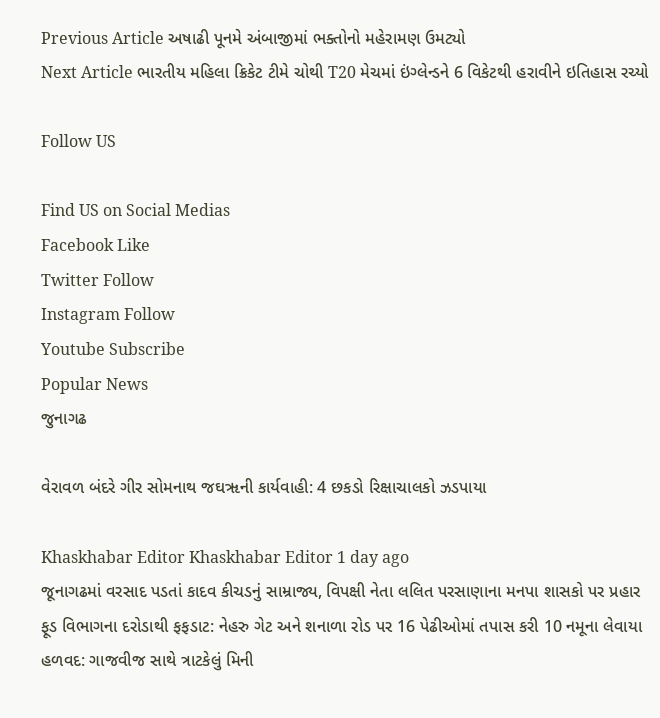Previous Article અષાઢી પૂનમે અંબાજીમાં ભક્તોનો મહેરામણ ઉમટ્યો
Next Article ભારતીય મહિલા ક્રિકેટ ટીમે ચોથી T20 મેચમાં ઇંગ્લેન્ડને 6 વિકેટથી હરાવીને ઇતિહાસ રચ્યો

Follow US

Find US on Social Medias
Facebook Like
Twitter Follow
Instagram Follow
Youtube Subscribe
Popular News
જુનાગઢ

વેરાવળ બંદરે ગીર સોમનાથ જઘૠની કાર્યવાહી: 4 છકડો રિક્ષાચાલકો ઝડપાયા

Khaskhabar Editor Khaskhabar Editor 1 day ago
જૂનાગઢમાં વરસાદ પડતાં કાદવ કીચડનું સામ્રાજ્ય, વિપક્ષી નેતા લલિત પરસાણાના મનપા શાસકો પર પ્રહાર
ફૂડ વિભાગના દરોડાથી ફફડાટ: નેહરુ ગેટ અને શનાળા રોડ પર 16 પેઢીઓમાં તપાસ કરી 10 નમૂના લેવાયા
હળવદ: ગાજવીજ સાથે ત્રાટકેલું મિની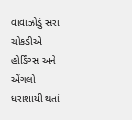વાવાઝોડું સરા ચોકડીએ હોર્ડિંગ્સ અને એંગલો ધરાશાયી થતાં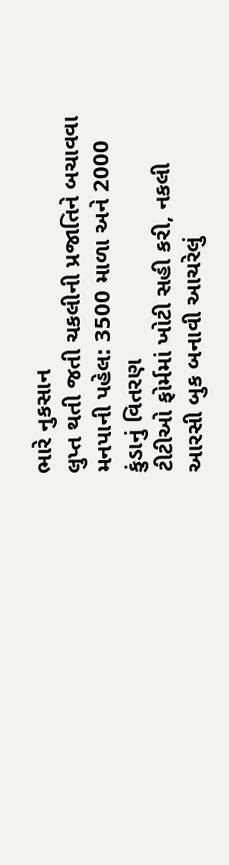ભારે નુકસાન
લુપ્ત થતી જતી ચકલીની પ્રજાતિને બચાવવા મનપાની પહેલ: 3500 માળા અને 2000 કુંડાનું વિતરણ
ટીટીઓ ફોર્મમાં ખોટી સહી કરી, નકલી આરસી બુક બનાવી આચરેલું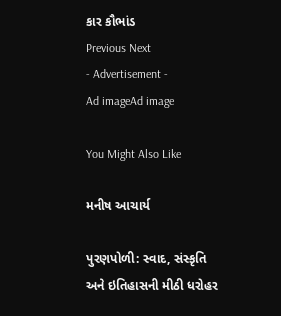કાર કૌભાંડ
Previous Next
- Advertisement -
Ad imageAd image

You Might Also Like

મનીષ આચાર્ય

પુરણપોળી: સ્વાદ, સંસ્કૃતિ અને ઇતિહાસની મીઠી ધરોહર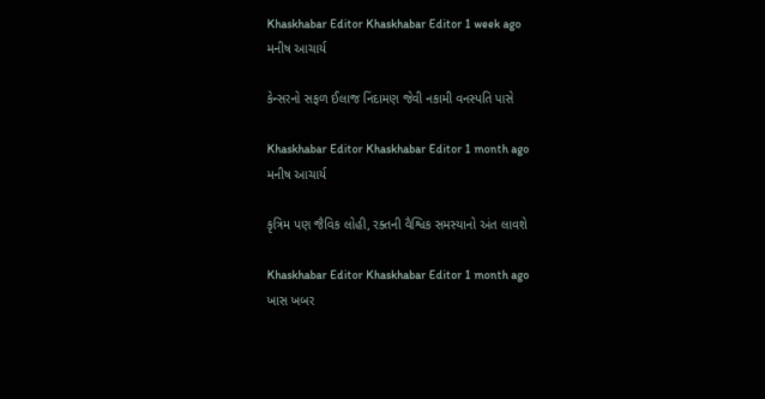Khaskhabar Editor Khaskhabar Editor 1 week ago
મનીષ આચાર્ય

કેન્સરનો સફળ ઈલાજ નિંદામણ જેવી નકામી વનસ્પતિ પાસે

Khaskhabar Editor Khaskhabar Editor 1 month ago
મનીષ આચાર્ય

કૃત્રિમ પણ જૈવિક લોહી, રક્તની વૈશ્વિક સમસ્યાનો અંત લાવશે

Khaskhabar Editor Khaskhabar Editor 1 month ago
ખાસ ખબર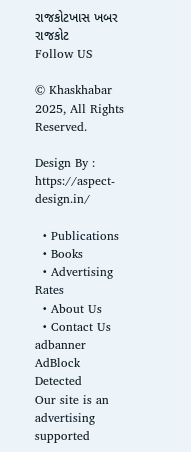રાજકોટખાસ ખબર રાજકોટ
Follow US

© Khaskhabar 2025, All Rights Reserved.

Design By : https://aspect-design.in/

  • Publications
  • Books
  • Advertising Rates
  • About Us
  • Contact Us
adbanner
AdBlock Detected
Our site is an advertising supported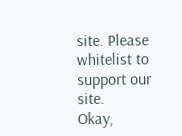site. Please whitelist to support our site.
Okay,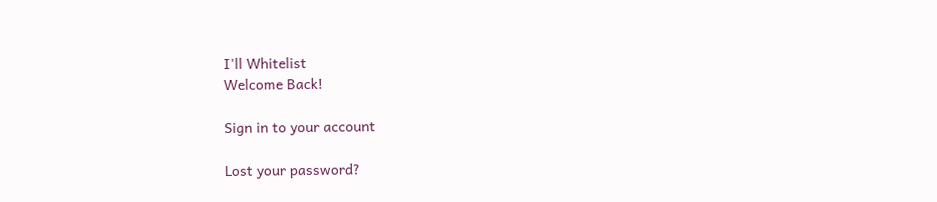I'll Whitelist
Welcome Back!

Sign in to your account

Lost your password?